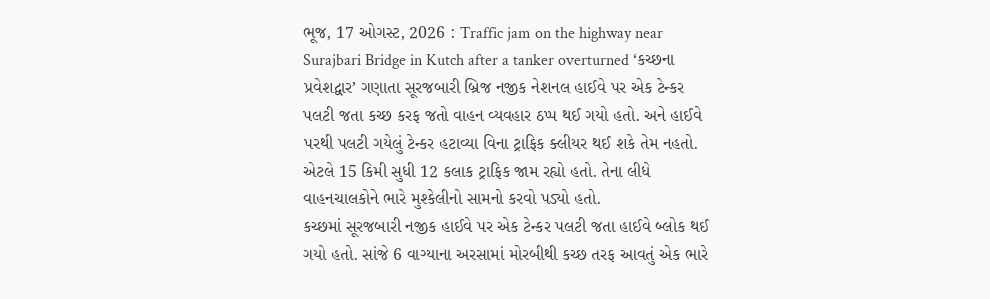ભૂજ, 17 ઓગસ્ટ, 2026 : Traffic jam on the highway near Surajbari Bridge in Kutch after a tanker overturned ‘કચ્છના પ્રવેશદ્વાર’ ગણાતા સૂરજબારી બ્રિજ નજીક નેશનલ હાઈવે પર એક ટેન્કર પલટી જતા કચ્છ કરફ જતો વાહન વ્યવહાર ઠપ્પ થઈ ગયો હતો. અને હાઈવે પરથી પલટી ગયેલું ટેન્કર હટાવ્યા વિના ટ્રાફિક ક્લીયર થઈ શકે તેમ નહતો. એટલે 15 કિમી સુધી 12 કલાક ટ્રાફિક જામ રહ્યો હતો. તેના લીધે વાહનચાલકોને ભારે મુશ્કેલીનો સામનો કરવો પડ્યો હતો.
કચ્છમાં સૂરજબારી નજીક હાઈવે પર એક ટેન્કર પલટી જતા હાઈવે બ્લોક થઈ ગયો હતો. સાંજે 6 વાગ્યાના અરસામાં મોરબીથી કચ્છ તરફ આવતું એક ભારે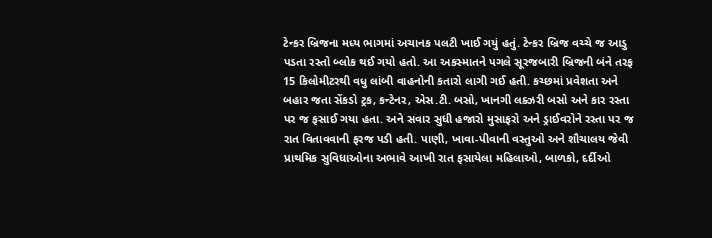ટેન્કર બ્રિજના મધ્ય ભાગમાં અચાનક પલટી ખાઈ ગયું હતું. ટેન્કર બ્રિજ વચ્ચે જ આડુ પડતા રસ્તો બ્લોક થઈ ગયો હતો. આ અકસ્માતને પગલે સૂરજબારી બ્રિજની બંને તરફ 15 કિલોમીટરથી વધુ લાંબી વાહનોની કતારો લાગી ગઈ હતી. કચ્છમાં પ્રવેશતા અને બહાર જતા સેંકડો ટ્રક, કન્ટેનર, એસ.ટી. બસો, ખાનગી લક્ઝરી બસો અને કાર રસ્તા પર જ ફસાઈ ગયા હતા. અને સવાર સુધી હજારો મુસાફરો અને ડ્રાઈવરોને રસ્તા પર જ રાત વિતાવવાની ફરજ પડી હતી. પાણી, ખાવા-પીવાની વસ્તુઓ અને શૌચાલય જેવી પ્રાથમિક સુવિધાઓના અભાવે આખી રાત ફસાયેલા મહિલાઓ, બાળકો, દર્દીઓ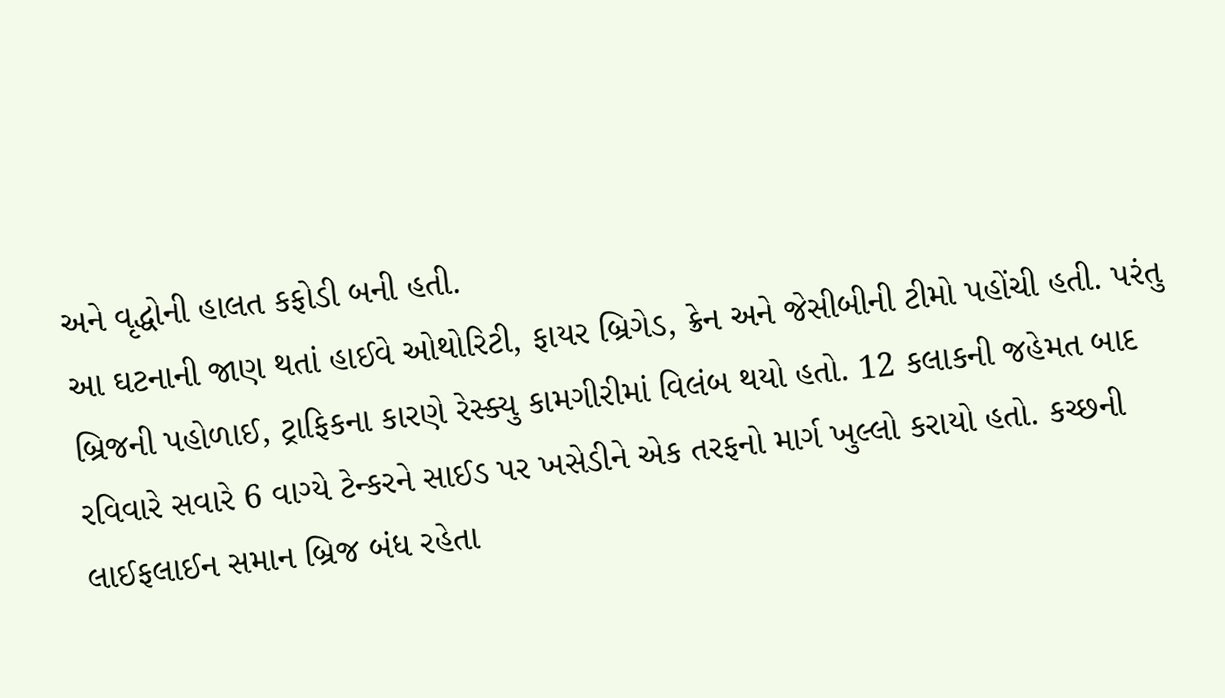અને વૃદ્ધોની હાલત કફોડી બની હતી.
આ ઘટનાની જાણ થતાં હાઈવે ઓથોરિટી, ફાયર બ્રિગેડ, ક્રેન અને જેસીબીની ટીમો પહોંચી હતી. પરંતુ બ્રિજની પહોળાઈ, ટ્રાફિકના કારણે રેસ્ક્યુ કામગીરીમાં વિલંબ થયો હતો. 12 કલાકની જહેમત બાદ રવિવારે સવારે 6 વાગ્યે ટેન્કરને સાઈડ પર ખસેડીને એક તરફનો માર્ગ ખુલ્લો કરાયો હતો. કચ્છની લાઈફલાઈન સમાન બ્રિજ બંધ રહેતા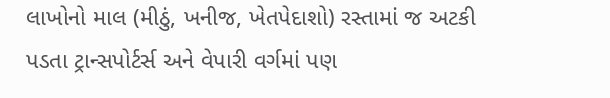લાખોનો માલ (મીઠું, ખનીજ, ખેતપેદાશો) રસ્તામાં જ અટકી પડતા ટ્રાન્સપોર્ટર્સ અને વેપારી વર્ગમાં પણ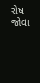રોષ જોવા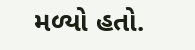મળ્યો હતો.